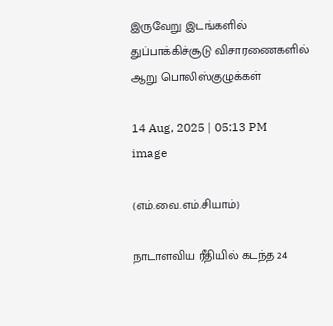இருவேறு இடங்களில் துப்பாக்கிச்சூடு விசாரணைகளில் ஆறு பொலிஸ்குழுக்கள்

14 Aug, 2025 | 05:13 PM
image

(எம்.வை.எம்.சியாம்)

நாடாளவிய ரீதியில் கடந்த 24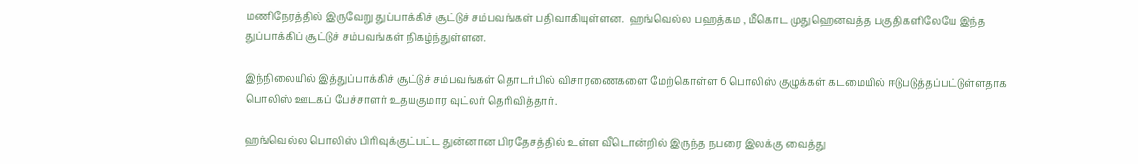மணிநேரத்தில் இருவேறு துப்பாக்கிச் சூட்டுச் சம்பவங்கள் பதிவாகியுள்ளன.  ஹங்வெல்ல பஹத்கம , மீகொட முதுஹெனவத்த பகுதிகளிலேயே இந்த துப்பாக்கிப் சூட்டுச் சம்பவங்கள் நிகழ்ந்துள்ளன.

இந்நிலையில் இத்துப்பாக்கிச் சூட்டுச் சம்பவங்கள் தொடர்பில் விசாரணைகளை மேற்கொள்ள 6 பொலிஸ் குழுக்கள் கடமையில் ஈடுபடுத்தப்பட்டுள்ளதாக பொலிஸ் ஊடகப் பேச்சாளர் உதயகுமார வுட்லர் தெரிவித்தார்.

ஹங்வெல்ல பொலிஸ் பிரிவுக்குட்பட்ட துன்னான பிரதேசத்தில் உள்ள வீடொன்றில் இருந்த நபரை இலக்கு வைத்து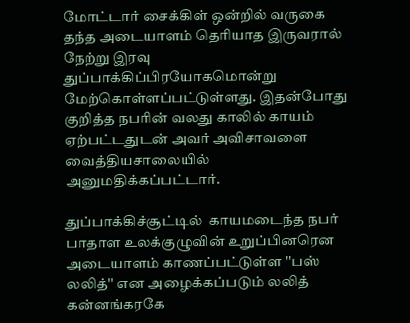மோட்டார் சைக்கிள் ஒன்றில் வருகை தந்த அடையாளம் தெரியாத இருவரால் நேற்று இரவு துப்பாக்கிப்பிரயோகமொன்று மேற்கொள்ளப்பட்டுள்ளது. இதன்போது குறித்த நபரின் வலது காலில் காயம் ஏற்பட்டதுடன் அவர் அவிசாவளை வைத்தியசாலையில் அனுமதிக்கப்பட்டார்.

துப்பாக்கிச்சூட்டில்  காயமடைந்த நபர் பாதாள உலக்குழுவின் உறுப்பினரென அடையாளம் காணப்பட்டுள்ள ''பஸ் லலித்'' என அழைக்கப்படும் லலித் கன்னங்கரகே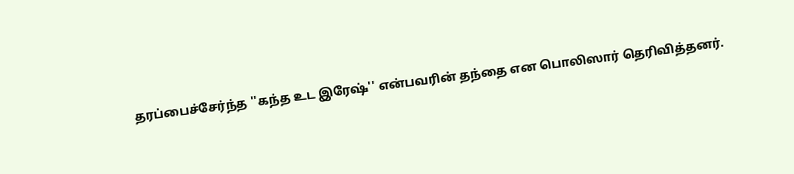தரப்பைச்சேர்ந்த ''கந்த உட இரேஷ்'' என்பவரின் தந்தை என பொலிஸார் தெரிவித்தனர்.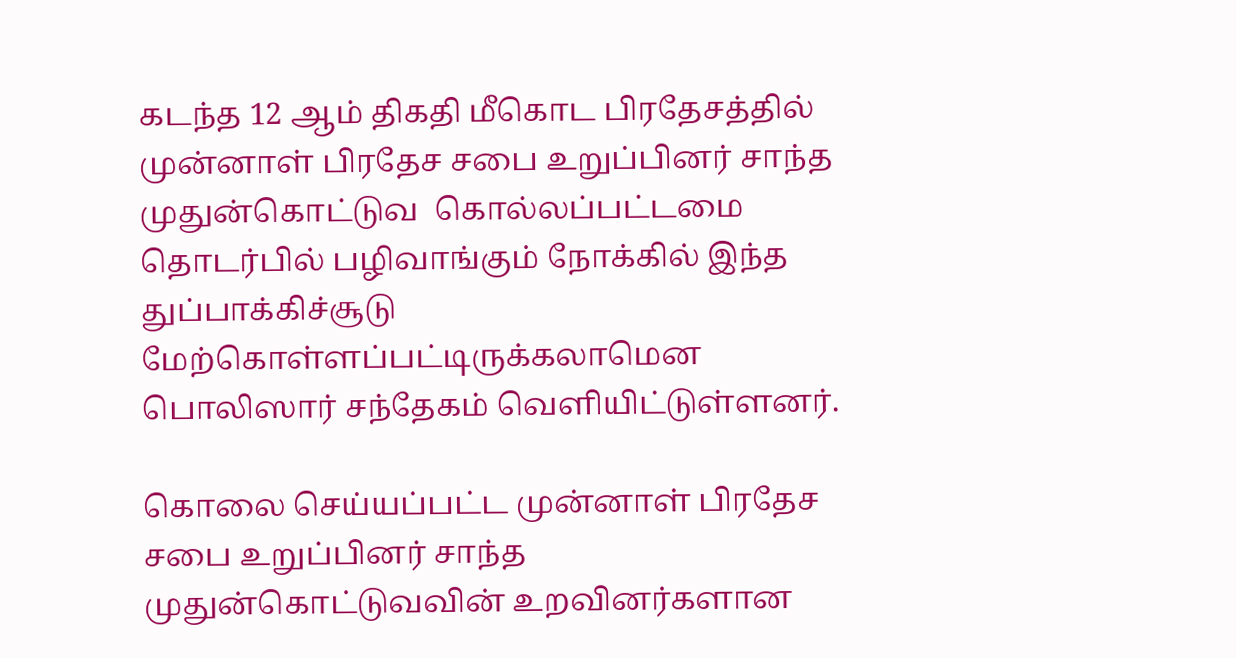கடந்த 12 ஆம் திகதி மீகொட பிரதேசத்தில் முன்னாள் பிரதேச சபை உறுப்பினர் சாந்த முதுன்கொட்டுவ  கொல்லப்பட்டமை தொடர்பில் பழிவாங்கும் நோக்கில் இந்த துப்பாக்கிச்சூடு மேற்கொள்ளப்பட்டிருக்கலாமென பொலிஸார் சந்தேகம் வெளியிட்டுள்ளனர்.

கொலை செய்யப்பட்ட முன்னாள் பிரதேச சபை உறுப்பினர் சாந்த முதுன்கொட்டுவவின் உறவினர்களான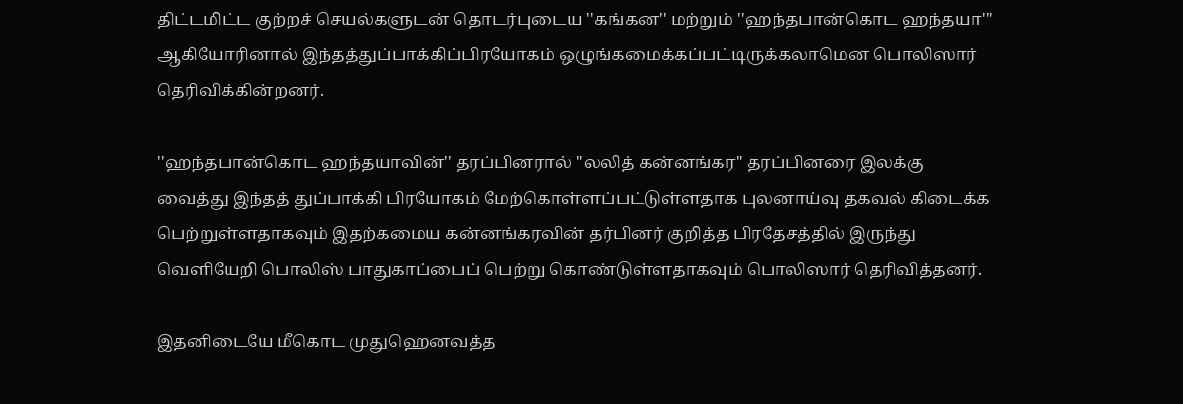திட்டமிட்ட குற்றச் செயல்களுடன் தொடர்புடைய ''கங்கன'' மற்றும் ''ஹந்தபான்கொட ஹந்தயா''' ஆகியோரினால் இந்தத்துப்பாக்கிப்பிரயோகம் ஒழுங்கமைக்கப்பட்டிருக்கலாமென பொலிஸார் தெரிவிக்கின்றனர்.

''ஹந்தபான்கொட ஹந்தயாவின்'' தரப்பினரால் ''லலித் கன்னங்கர'' தரப்பினரை இலக்கு வைத்து இந்தத் துப்பாக்கி பிரயோகம் மேற்கொள்ளப்பட்டுள்ளதாக புலனாய்வு தகவல் கிடைக்க பெற்றுள்ளதாகவும் இதற்கமைய கன்னங்கரவின் தர்பினர் குறித்த பிரதேசத்தில் இருந்து வெளியேறி பொலிஸ் பாதுகாப்பைப் பெற்று கொண்டுள்ளதாகவும் பொலிஸார் தெரிவித்தனர்.

இதனிடையே மீகொட முதுஹெனவத்த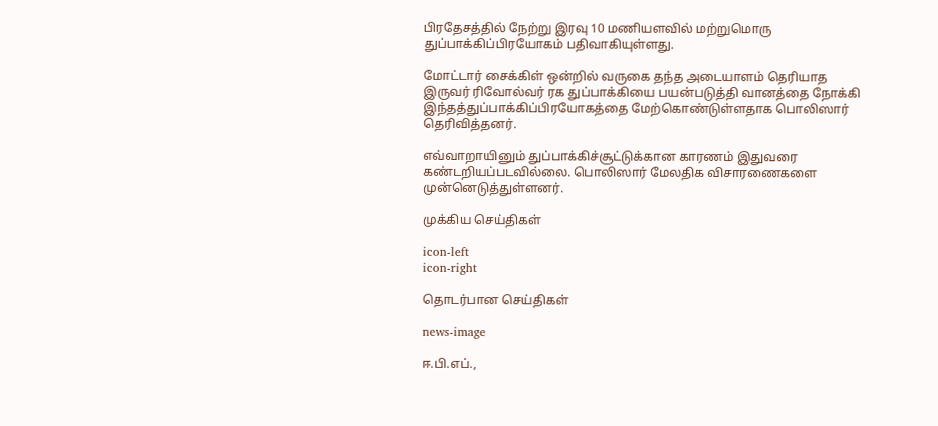பிரதேசத்தில் நேற்று இரவு 10 மணியளவில் மற்றுமொரு துப்பாக்கிப்பிரயோகம் பதிவாகியுள்ளது.

மோட்டார் சைக்கிள் ஒன்றில் வருகை தந்த அடையாளம் தெரியாத இருவர் ரிவோல்வர் ரக துப்பாக்கியை பயன்படுத்தி வானத்தை நோக்கி இந்தத்துப்பாக்கிப்பிரயோகத்தை மேற்கொண்டுள்ளதாக பொலிஸார் தெரிவித்தனர்.

எவ்வாறாயினும் துப்பாக்கிச்சூட்டுக்கான காரணம் இதுவரை கண்டறியப்படவில்லை. பொலிஸார் மேலதிக விசாரணைகளை முன்னெடுத்துள்ளனர்.

முக்கிய செய்திகள்

icon-left
icon-right

தொடர்பான செய்திகள்

news-image

ஈ.பி.எப்.,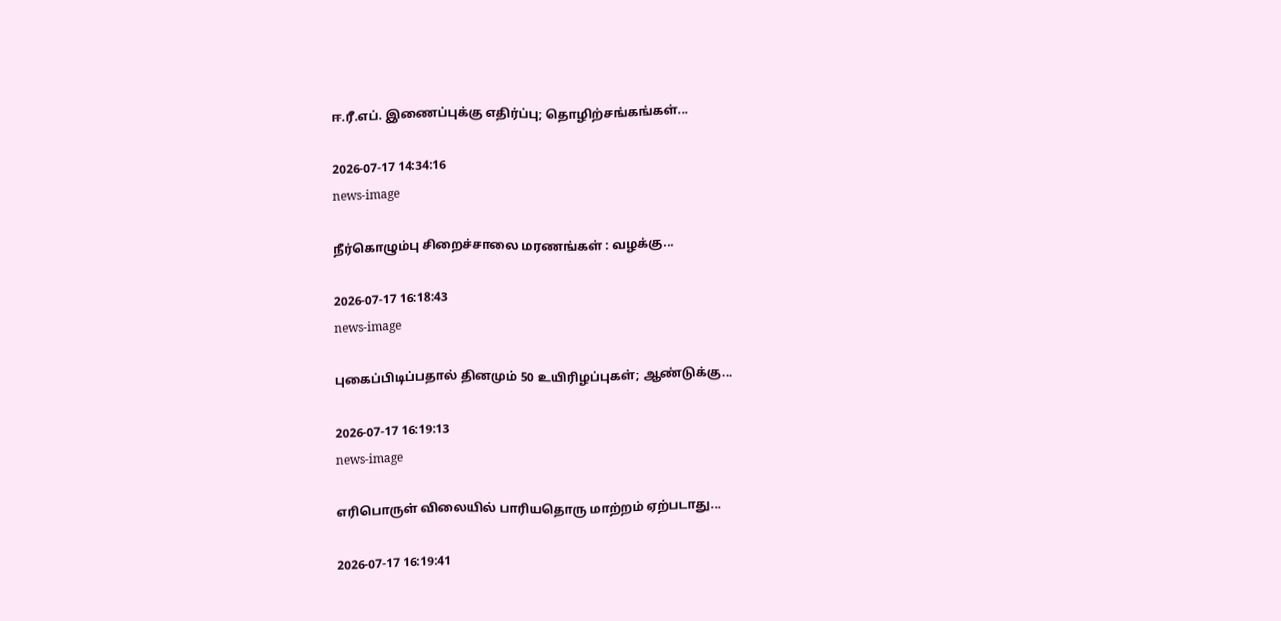ஈ.ரீ.எப். இணைப்புக்கு எதிர்ப்பு; தொழிற்சங்கங்கள்...

2026-07-17 14:34:16
news-image

நீர்கொழும்பு சிறைச்சாலை மரணங்கள் : வழக்கு...

2026-07-17 16:18:43
news-image

புகைப்பிடிப்பதால் தினமும் 50 உயிரிழப்புகள்; ஆண்டுக்கு...

2026-07-17 16:19:13
news-image

எரிபொருள் விலையில் பாரியதொரு மாற்றம் ஏற்படாது...

2026-07-17 16:19:41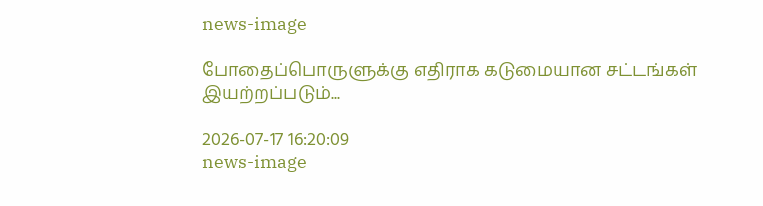news-image

போதைப்பொருளுக்கு எதிராக கடுமையான சட்டங்கள் இயற்றப்படும்...

2026-07-17 16:20:09
news-image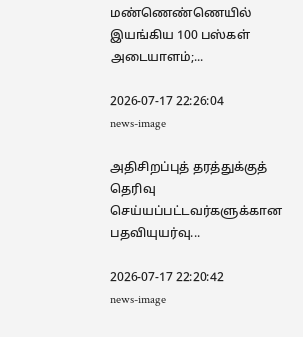மண்ணெண்ணெயில் இயங்கிய 100 பஸ்கள் அடையாளம்;...

2026-07-17 22:26:04
news-image

அதிசிறப்புத் தரத்துக்குத் தெரிவு செய்யப்பட்டவர்களுக்கான பதவியுயர்வு...

2026-07-17 22:20:42
news-image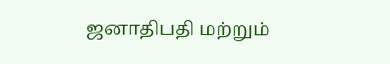ஜனாதிபதி மற்றும்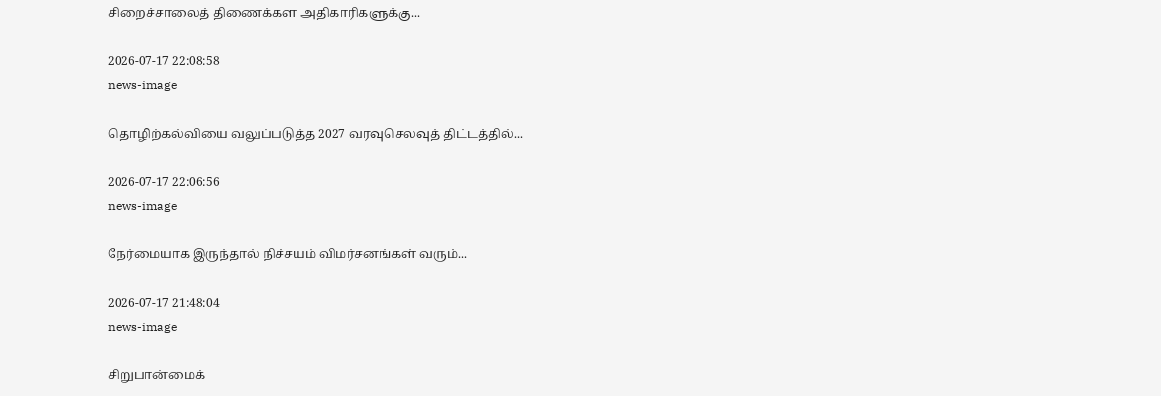சிறைச்சாலைத் திணைக்கள அதிகாரிகளுக்கு...

2026-07-17 22:08:58
news-image

தொழிற்கல்வியை வலுப்படுத்த 2027 வரவுசெலவுத் திட்டத்தில்...

2026-07-17 22:06:56
news-image

நேர்மையாக இருந்தால் நிச்சயம் விமர்சனங்கள் வரும்...

2026-07-17 21:48:04
news-image

சிறுபான்மைக்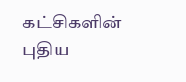கட்சிகளின் புதிய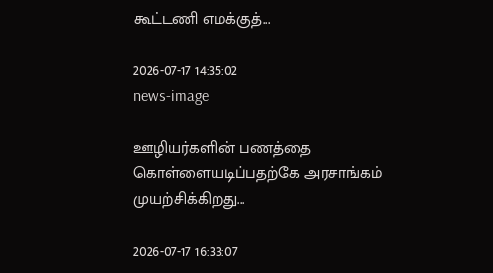கூட்டணி எமக்குத்...

2026-07-17 14:35:02
news-image

ஊழியர்களின் பணத்தை கொள்ளையடிப்பதற்கே அரசாங்கம் முயற்சிக்கிறது...

2026-07-17 16:33:07